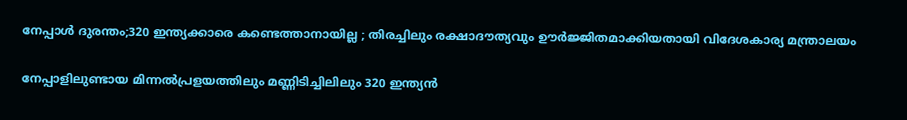നേപ്പാൾ ദുരന്തം;320 ഇന്ത്യക്കാരെ കണ്ടെത്താനായില്ല ; തിരച്ചിലും രക്ഷാദൗത്യവും ഊർജ്ജിതമാക്കിയതായി വിദേശകാര്യ മന്ത്രാലയം

നേപ്പാളിലുണ്ടായ മിന്നൽപ്രളയത്തിലും മണ്ണിടിച്ചിലിലും 320 ഇന്ത്യൻ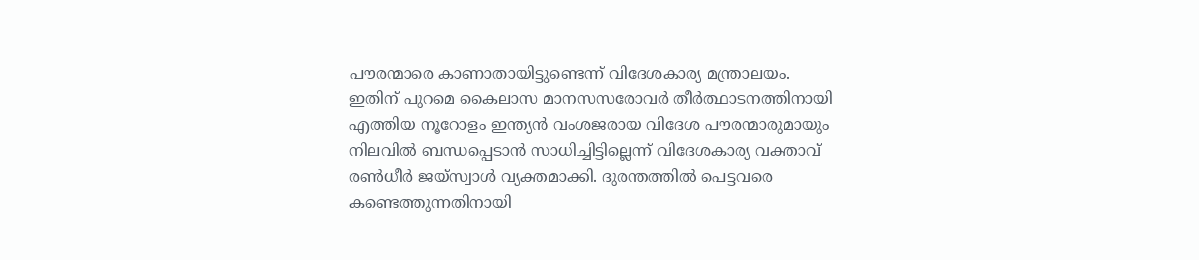പൗരന്മാരെ കാണാതായിട്ടുണ്ടെന്ന് വിദേശകാര്യ മന്ത്രാലയം. ഇതിന് പുറമെ കൈലാസ മാനസസരോവർ തീർത്ഥാടനത്തിനായി എത്തിയ നൂറോളം ഇന്ത്യൻ വംശജരായ വിദേശ പൗരന്മാരുമായും നിലവിൽ ബന്ധപ്പെടാൻ സാധിച്ചിട്ടില്ലെന്ന് വിദേശകാര്യ വക്താവ് രൺധീർ ജയ്‌സ്വാൾ വ്യക്തമാക്കി. ദുരന്തത്തിൽ പെട്ടവരെ കണ്ടെത്തുന്നതിനായി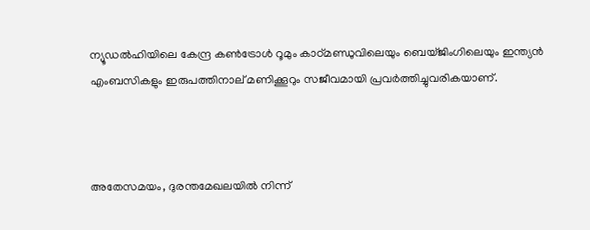ന്യൂഡൽഹിയിലെ കേന്ദ്ര കൺട്രോൾ റൂമും കാഠ്മണ്ഡുവിലെയും ബെയ്ജിംഗിലെയും ഇന്ത്യൻ എംബസികളും ഇരുപത്തിനാല് മണിക്കൂറും സജീവമായി പ്രവർത്തിച്ചുവരികയാണ്.



അതേസമയം, ദുരന്തമേഖലയിൽ നിന്ന്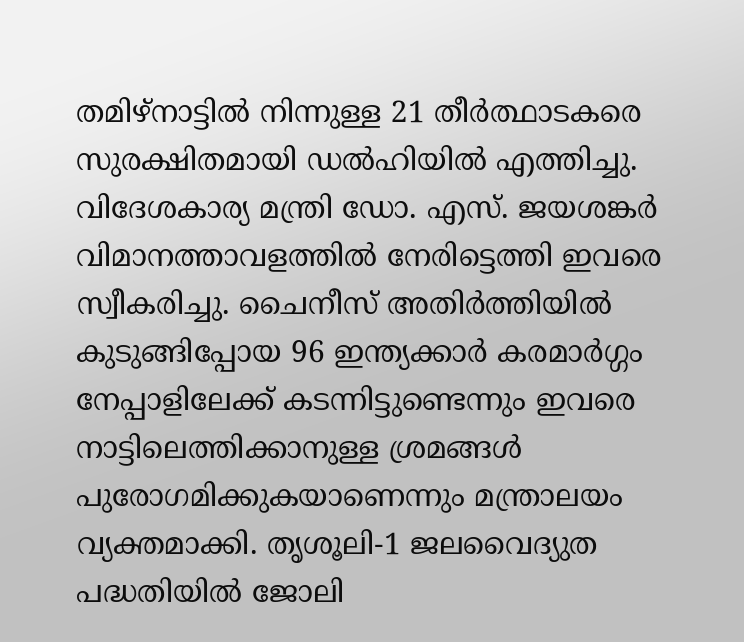തമിഴ്‌നാട്ടിൽ നിന്നുള്ള 21 തീർത്ഥാടകരെ സുരക്ഷിതമായി ഡൽഹിയിൽ എത്തിച്ചു. വിദേശകാര്യ മന്ത്രി ഡോ. എസ്. ജയശങ്കർ വിമാനത്താവളത്തിൽ നേരിട്ടെത്തി ഇവരെ സ്വീകരിച്ചു. ചൈനീസ് അതിർത്തിയിൽ കുടുങ്ങിപ്പോയ 96 ഇന്ത്യക്കാർ കരമാർഗ്ഗം നേപ്പാളിലേക്ക് കടന്നിട്ടുണ്ടെന്നും ഇവരെ നാട്ടിലെത്തിക്കാനുള്ള ശ്രമങ്ങൾ പുരോഗമിക്കുകയാണെന്നും മന്ത്രാലയം വ്യക്തമാക്കി. തൃശൂലി-1 ജലവൈദ്യുത പദ്ധതിയിൽ ജോലി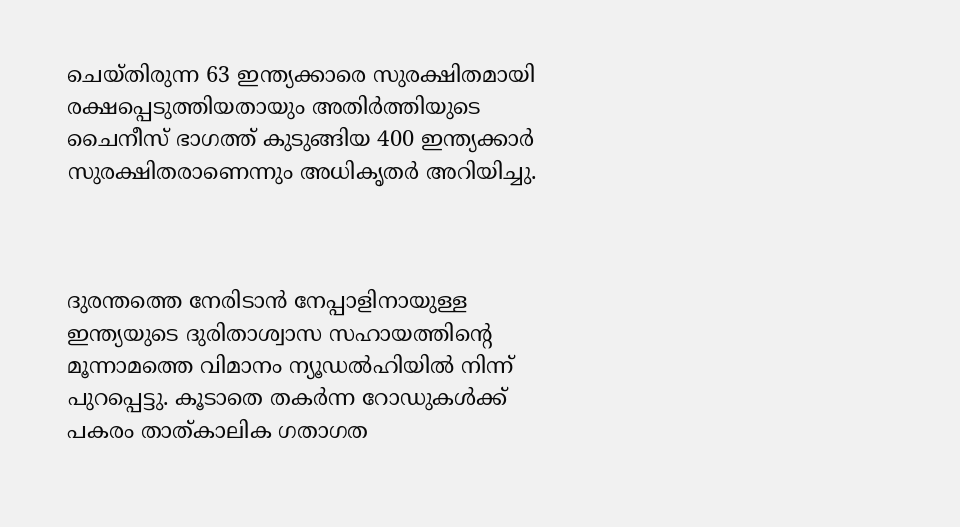ചെയ്തിരുന്ന 63 ഇന്ത്യക്കാരെ സുരക്ഷിതമായി രക്ഷപ്പെടുത്തിയതായും അതിർത്തിയുടെ ചൈനീസ് ഭാഗത്ത് കുടുങ്ങിയ 400 ഇന്ത്യക്കാർ സുരക്ഷിതരാണെന്നും അധികൃതർ അറിയിച്ചു.



ദുരന്തത്തെ നേരിടാൻ നേപ്പാളിനായുള്ള ഇന്ത്യയുടെ ദുരിതാശ്വാസ സഹായത്തിന്റെ മൂന്നാമത്തെ വിമാനം ന്യൂഡൽഹിയിൽ നിന്ന് പുറപ്പെട്ടു. കൂടാതെ തകർന്ന റോഡുകൾക്ക് പകരം താത്കാലിക ഗതാഗത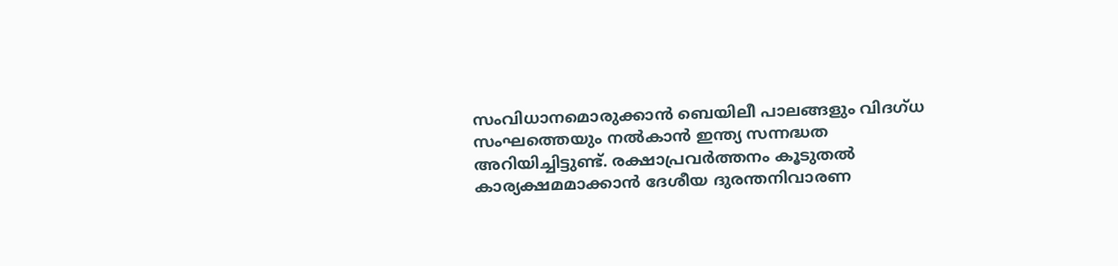സംവിധാനമൊരുക്കാൻ ബെയിലീ പാലങ്ങളും വിദഗ്ധ സംഘത്തെയും നൽകാൻ ഇന്ത്യ സന്നദ്ധത അറിയിച്ചിട്ടുണ്ട്. രക്ഷാപ്രവർത്തനം കൂടുതൽ കാര്യക്ഷമമാക്കാൻ ദേശീയ ദുരന്തനിവാരണ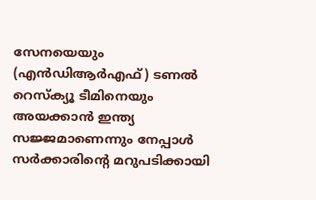സേനയെയും (എൻ‌ഡി‌ആർ‌എഫ്) ടണൽ റെസ്ക്യൂ ടീമിനെയും അയക്കാൻ ഇന്ത്യ സജ്ജമാണെന്നും നേപ്പാൾ സർക്കാരിന്റെ മറുപടിക്കായി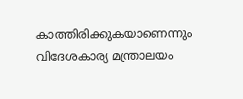കാത്തിരിക്കുകയാണെന്നും വിദേശകാര്യ മന്ത്രാലയം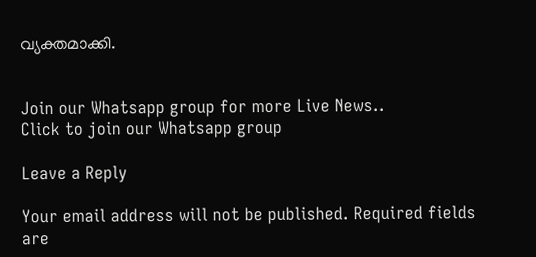വ്യക്തമാക്കി.


Join our Whatsapp group for more Live News..
Click to join our Whatsapp group

Leave a Reply

Your email address will not be published. Required fields are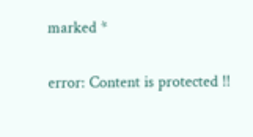marked *

error: Content is protected !!